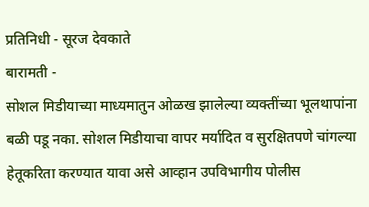प्रतिनिधी - सूरज देवकाते
बारामती -
सोशल मिडीयाच्या माध्यमातुन ओळख झालेल्या व्यक्तींच्या भूलथापांना बळी पडू नका. सोशल मिडीयाचा वापर मर्यादित व सुरक्षितपणे चांगल्या हेतूकरिता करण्यात यावा असे आव्हान उपविभागीय पोलीस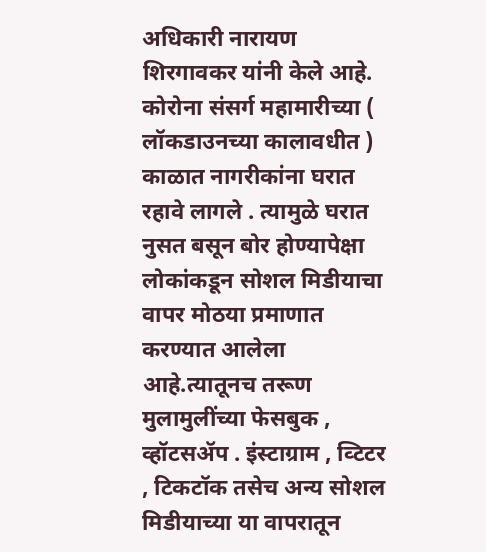अधिकारी नारायण शिरगावकर यांनी केले आहे.
कोरोना संसर्ग महामारीच्या ( लॉकडाउनच्या कालावधीत ) काळात नागरीकांना घरात रहावे लागले . त्यामुळे घरात नुसत बसून बोर होण्यापेक्षा लोकांकडून सोशल मिडीयाचा वापर मोठया प्रमाणात करण्यात आलेला आहे.त्यातूनच तरूण मुलामुलींच्या फेसबुक , व्हॉटसॲप . इंस्टाग्राम , व्टिटर , टिकटॉक तसेच अन्य सोशल मिडीयाच्या या वापरातून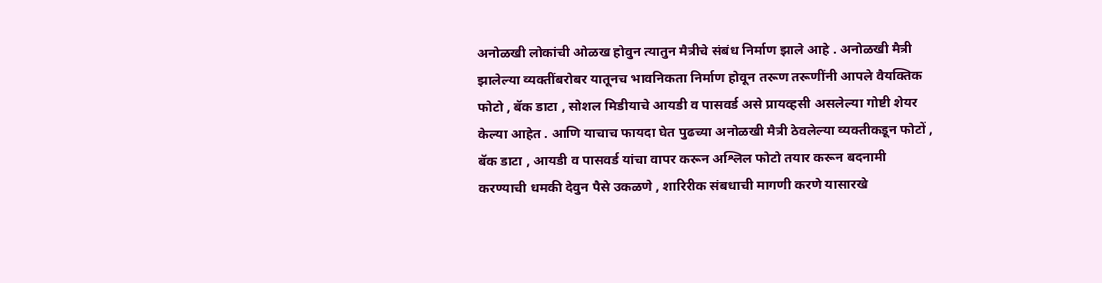अनोळखी लोकांची ओळख होवुन त्यातुन मैत्रीचे संबंध निर्माण झाले आहे . अनोळखी मैत्री झालेल्या व्यक्तींबरोबर यातूनच भावनिकता निर्माण होवून तरूण तरूणींनी आपले वैयक्तिक फोटो , बॅक डाटा , सोशल मिडीयाचे आयडी व पासवर्ड असे प्रायव्हसी असलेल्या गोष्टी शेयर केल्या आहेत . आणि याचाच फायदा घेत पुढच्या अनोळखी मैत्री ठेवलेल्या व्यक्तीकडून फोटों , बॅक डाटा , आयडी व पासवर्ड यांचा वापर करून अश्लिल फोटो तयार करून बदनामी करण्याची धमकी देवुन पैसे उकळणे , शारिरीक संबधाची मागणी करणे यासारखे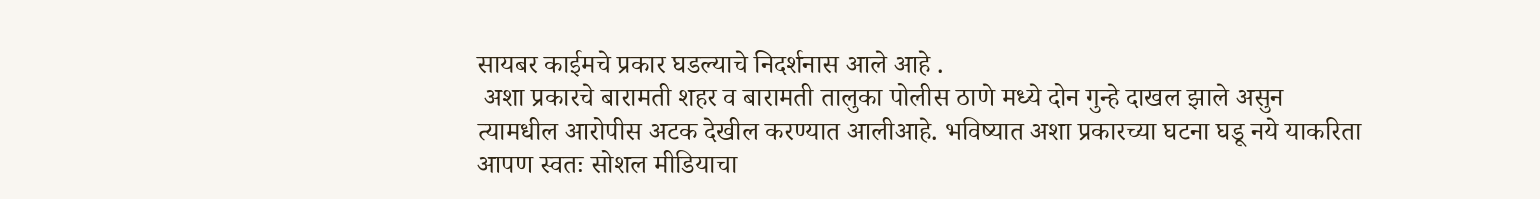सायबर काईमचे प्रकार घडल्याचे निदर्शनास आले आहे .
 अशा प्रकारचे बारामती शहर व बारामती तालुका पोलीस ठाणे मध्ये दोन गुन्हे दाखल झाले असुन त्यामधील आरोपीस अटक देखील करण्यात आलीआहे. भविष्यात अशा प्रकारच्या घटना घडू नये याकरिता आपण स्वतः सोशल मीडियाचा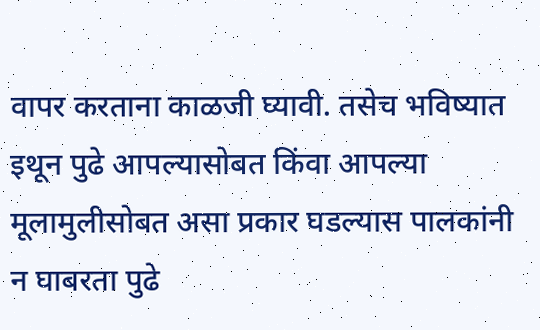वापर करताना काळजी घ्यावी. तसेच भविष्यात इथून पुढे आपल्यासोबत किंवा आपल्या मूलामुलीसोबत असा प्रकार घडल्यास पालकांनी न घाबरता पुढे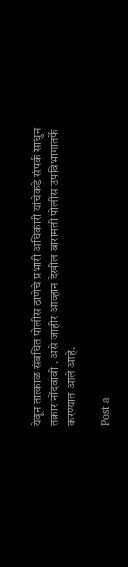येवून तात्काळ संबधित पोलीस ठाणेचे प्रभारी अधिकारी यांचेकडे संपर्क साधुन तक्रार नोंदवावी . असे जाहीर आव्हान देखील बारामती पोलीस उपविभागातर्फे करण्यात आले आहे.

Post a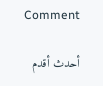Comment

أحدث أقدم